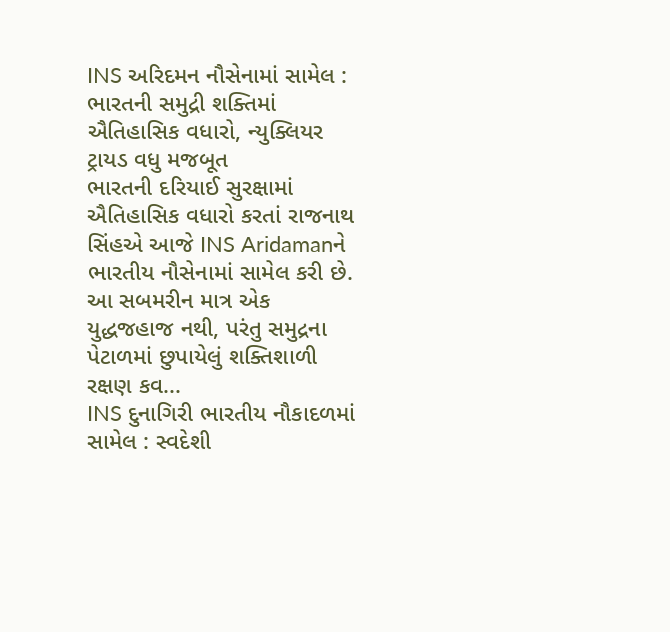INS અરિદમન નૌસેનામાં સામેલ : ભારતની સમુદ્રી શક્તિમાં ઐતિહાસિક વધારો, ન્યુક્લિયર ટ્રાયડ વધુ મજબૂત
ભારતની દરિયાઈ સુરક્ષામાં ઐતિહાસિક વધારો કરતાં રાજનાથ સિંહએ આજે INS Aridamanને ભારતીય નૌસેનામાં સામેલ કરી છે. આ સબમરીન માત્ર એક યુદ્ધજહાજ નથી, પરંતુ સમુદ્રના પેટાળમાં છુપાયેલું શક્તિશાળી રક્ષણ કવ...
INS દુનાગિરી ભારતીય નૌકાદળમાં સામેલ : સ્વદેશી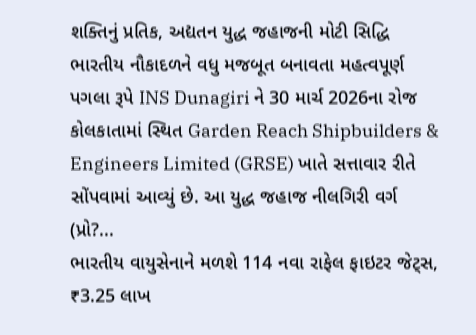શક્તિનું પ્રતિક, અદ્યતન યુદ્ધ જહાજની મોટી સિદ્ધિ
ભારતીય નૌકાદળને વધુ મજબૂત બનાવતા મહત્વપૂર્ણ પગલા રૂપે INS Dunagiri ને 30 માર્ચ 2026ના રોજ કોલકાતામાં સ્થિત Garden Reach Shipbuilders & Engineers Limited (GRSE) ખાતે સત્તાવાર રીતે સોંપવામાં આવ્યું છે. આ યુદ્ધ જહાજ નીલગિરી વર્ગ (પ્રો?...
ભારતીય વાયુસેનાને મળશે 114 નવા રાફેલ ફાઇટર જેટ્સ, ₹3.25 લાખ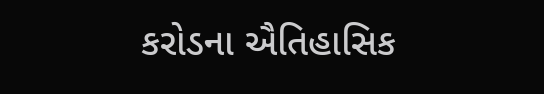કરોડના ઐતિહાસિક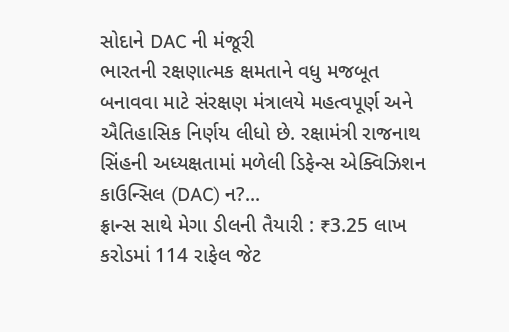સોદાને DAC ની મંજૂરી
ભારતની રક્ષણાત્મક ક્ષમતાને વધુ મજબૂત બનાવવા માટે સંરક્ષણ મંત્રાલયે મહત્વપૂર્ણ અને ઐતિહાસિક નિર્ણય લીધો છે. રક્ષામંત્રી રાજનાથ સિંહની અધ્યક્ષતામાં મળેલી ડિફેન્સ એક્વિઝિશન કાઉન્સિલ (DAC) ન?...
ફ્રાન્સ સાથે મેગા ડીલની તૈયારી : ₹3.25 લાખ કરોડમાં 114 રાફેલ જેટ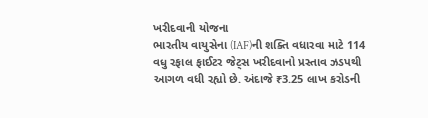ખરીદવાની યોજના
ભારતીય વાયુસેના (IAF)ની શક્તિ વધારવા માટે 114 વધુ રફાલ ફાઈટર જેટ્સ ખરીદવાનો પ્રસ્તાવ ઝડપથી આગળ વધી રહ્યો છે. અંદાજે ₹3.25 લાખ કરોડની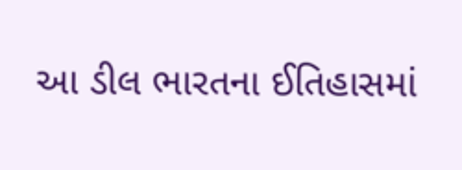આ ડીલ ભારતના ઈતિહાસમાં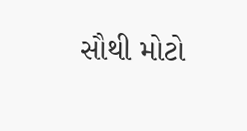સૌથી મોટો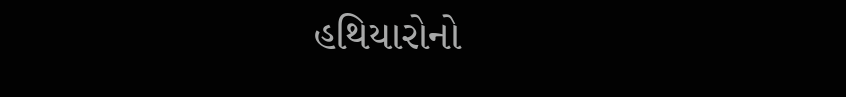હથિયારોનો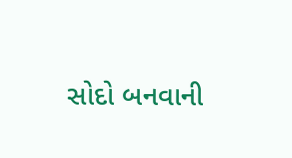સોદો બનવાની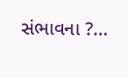સંભાવના ?...